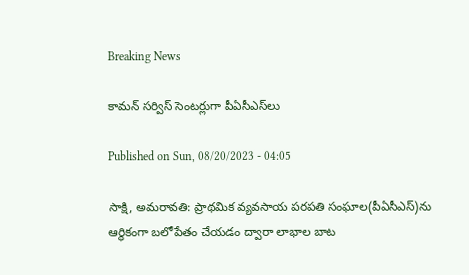Breaking News

కామన్‌ సర్విస్‌ సెంటర్లుగా పీఏసీఎస్‌లు

Published on Sun, 08/20/2023 - 04:05

సాక్షి, అమరావతి: ప్రాథమిక వ్యవసాయ పరపతి సంఘాల(పీఏసీఎస్‌)ను ఆర్థికంగా బలోపేతం చేయడం ద్వారా లాభాల బాట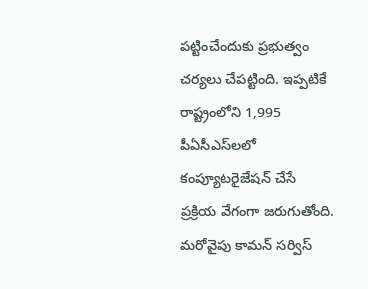పట్టించేందుకు ప్రభుత్వం చర్యలు చేపట్టింది. ఇప్పటికే రాష్ట్రంలోని 1,995 పీఏసీఎస్‌లలో కంప్యూటరైజేషన్‌ చేసే ప్రక్రియ వేగంగా జరుగుతోంది. మరోవైపు కామన్‌ సర్విస్‌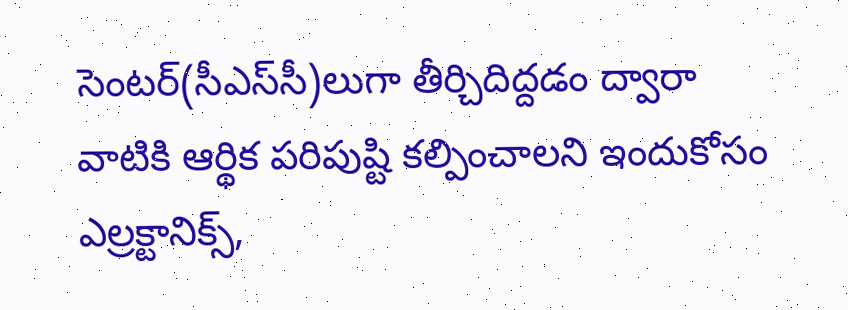సెంటర్‌(సీఎస్‌సీ)లుగా తీర్చిదిద్దడం ద్వారా వాటికి ఆర్థిక పరిపుష్టి కల్పించాలని ఇందుకోసం ఎల్రక్టానిక్స్,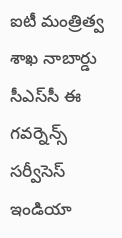ఐటీ మంత్రిత్వ శాఖ నాబార్డు సీఎస్‌సీ ఈ గవర్నెన్స్‌ సర్వీసెస్‌ ఇండియా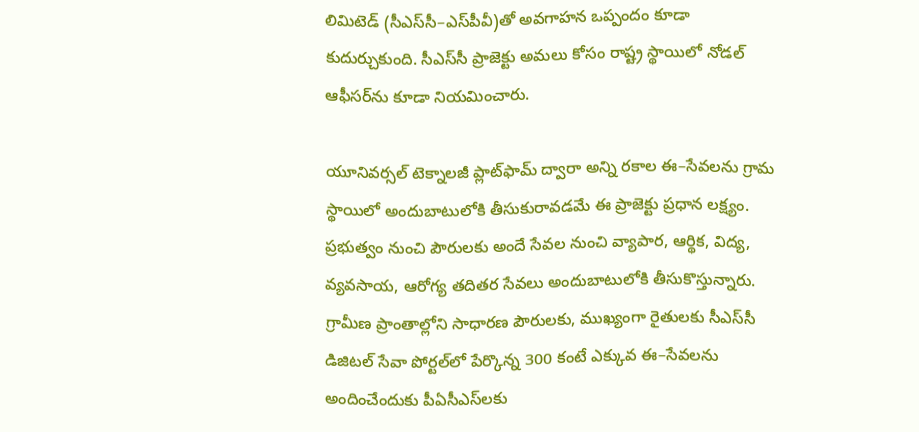లిమిటెడ్‌ (సీఎస్‌సీ–ఎస్‌పీవీ)తో అవగాహన ఒప్పందం కూడా కుదుర్చుకుంది. సీఎస్‌సీ ప్రాజెక్టు అమలు కోసం రాష్ట్ర స్థాయిలో నోడల్‌ ఆఫీసర్‌ను కూడా నియమించారు.

యూనివర్సల్‌ టెక్నాలజీ ప్లాట్‌ఫామ్‌ ద్వారా అన్ని రకాల ఈ–సేవలను గ్రామ స్థాయిలో అందుబాటులోకి తీసుకురావడమే ఈ ప్రాజెక్టు ప్రధాన లక్ష్యం. ప్రభుత్వం నుంచి పౌరులకు అందే సేవల నుంచి వ్యాపార, ఆర్థిక, విద్య, వ్యవసాయ, ఆరోగ్య తదితర సేవలు అందుబాటులోకి తీసుకొస్తున్నారు. గ్రామీణ ప్రాంతాల్లోని సాధారణ పౌరులకు, ముఖ్యంగా రైతులకు సీఎస్‌సీ డిజిటల్‌ సేవా పోర్టల్‌లో పేర్కొన్న 300 కంటే ఎక్కువ ఈ–సేవలను అందించేందుకు పీఏసీఎస్‌లకు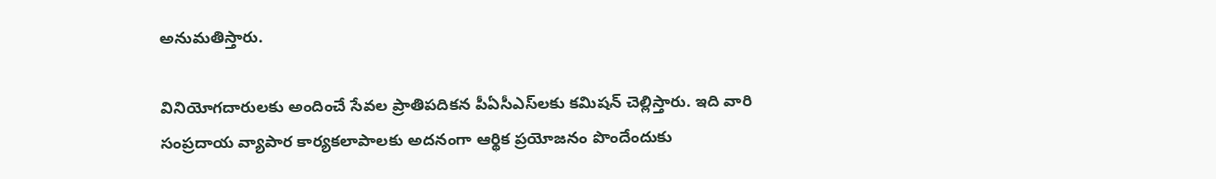అనుమతిస్తారు.

వినియోగదారులకు అందించే సేవల ప్రాతిపదికన పీఏసీఎస్‌లకు కమిషన్‌ చెల్లిస్తారు. ఇది వారి సంప్రదాయ వ్యాపార కార్యకలాపాలకు అదనంగా ఆర్థిక ప్రయోజనం పొందేందుకు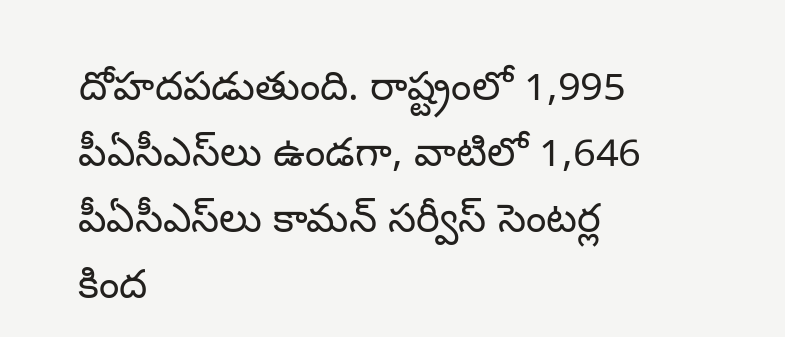దోహదపడుతుంది. రాష్ట్రంలో 1,995 పీఏసీఎస్‌లు ఉండగా, వాటిలో 1,646 పీఏసీఎస్‌లు కామన్‌ సర్వీస్‌ సెంటర్ల కింద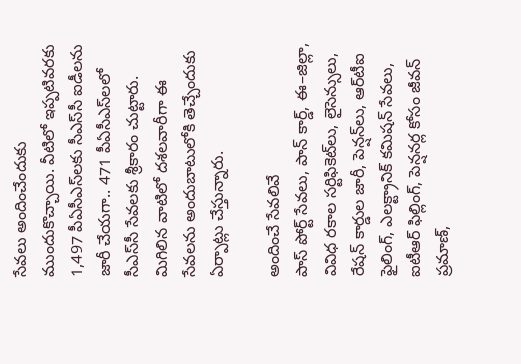సేవలు అందించేందుకు ముందుకొచ్చాయి. వీటిలో ఇప్పటివరకు 1,497 పీఏసీఎస్‌లకు సీఎస్‌సీ ఐడీలను జారీ చేయగా.. 471 పీఏసీఎస్‌లలో సీఎస్‌సీ సేవలకు శ్రీకారం చుట్టారు. మిగిలిన వాటిలో దశలవారీగా ఈ సేవలను అందుబాటులోకి తెచ్చేందుకు ఏర్పాట్లు చేస్తున్నారు.

అందించే సేవలివే
పాస్‌ పోర్ట్‌ సేవలు, పాన్‌ కార్డ్, ఈ–జిల్లా, వివిధ రకాల సర్టిఫికెట్‌లు, లైసెన్సులు, రేషన్‌ కార్డుల జారీ, పెన్షన్‌లు, ఆర్‌టీఐ ఫైలింగ్, ఎలక్ట్రానిక్‌ కమిషన్‌ సేవలు, ఐటీఆర్‌ ఫిల్లింగ్, పెన్షనర్ల కోసం జీవన్‌ ప్రమాణ్,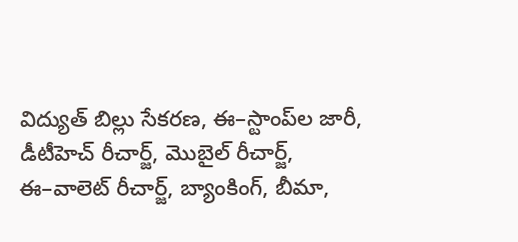విద్యుత్‌ బిల్లు సేకరణ, ఈ–స్టాంప్‌ల జారీ, డీటీహెచ్‌ రీచార్జ్, మొబైల్‌ రీచార్జ్, ఈ–వాలెట్‌ రీచార్జ్, బ్యాంకింగ్, బీమా,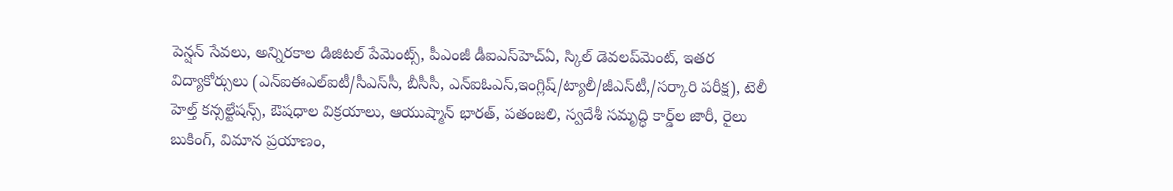పెన్షన్‌ సేవలు, అన్నిరకాల డిజిటల్‌ పేమెంట్స్, పీఎంజీ డీఐఎస్‌హెచ్‌ఏ, స్కిల్‌ డెవలప్‌మెంట్, ఇతర విద్యాకోర్సులు (ఎన్‌ఐఈఎల్‌ఐటీ/సీఎస్‌సీ, బీసీసీ, ఎన్‌ఐఓఎస్,ఇంగ్లిష్/ట్యాలీ/జీఎస్‌టీ,/సర్కారి పరీక్ష), టెలీ హెల్త్‌ కన్సల్టేషన్స్, ఔషధాల విక్రయాలు, ఆయుష్మాన్‌ భారత్, పతంజలి, స్వదేశీ సమృద్ధి కార్డ్‌ల జారీ, రైలు బుకింగ్, విమాన ప్రయాణం,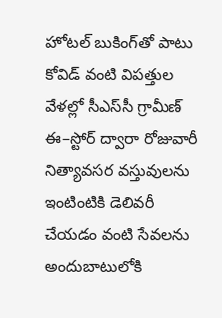హోటల్‌ బుకింగ్‌తో పాటు కోవిడ్‌ వంటి విపత్తుల వేళల్లో సీఎస్‌సీ గ్రామీణ్‌ ఈ–స్టోర్‌ ద్వారా రోజువారీ నిత్యావసర వస్తువులను ఇంటింటికి డెలివరీ చేయడం వంటి సేవలను అందుబాటులోకి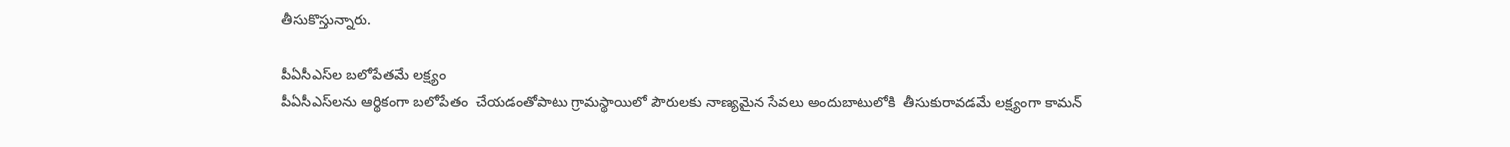తీసుకొస్తున్నారు.

పీఏసీఎస్‌ల బలోపేతమే లక్ష్యం
పీఏసీఎస్‌లను ఆర్థికంగా బలోపేతం  చేయడంతోపాటు గ్రామస్థాయిలో పౌరులకు నాణ్యమైన సేవలు అందుబాటులోకి  తీసుకురావడమే లక్ష్యంగా కామన్‌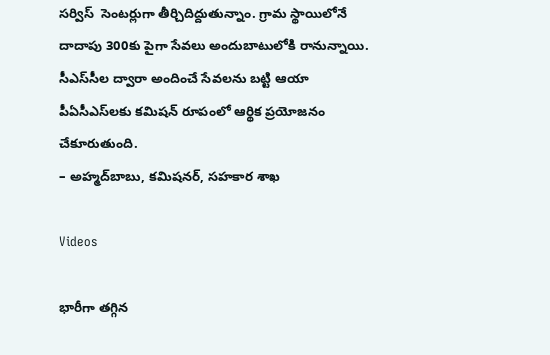సర్విస్‌  సెంటర్లుగా తీర్చిదిద్దుతున్నాం. గ్రామ స్థాయిలోనే దాదాపు 300కు పైగా సేవలు అందుబాటులోకి రానున్నాయి. సీఎస్‌సీల ద్వారా అందించే సేవలను బట్టి ఆయా  పీఏసీఎస్‌లకు కమిషన్‌ రూపంలో ఆర్థిక ప్రయోజనం చేకూరుతుంది.
– అహ్మద్‌బాబు, కమిషనర్, సహకార శాఖ

Videos

భారీగా తగ్గిన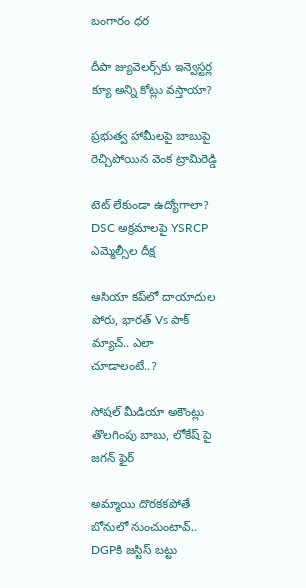బంగారం ధర

దీపా జ్యువెల‌ర్స్‌కు ఇన్వెస్ట‌ర్ల క్యూ అన్ని కోట్లు వ‌స్తాయా?

ప్రభుత్వ హామీలపై బాబుపై రెచ్చిపోయిన వెంక ట్రామిరెడ్డి

టెట్ లేకుండా ఉద్యోగాలా? DSC అక్రమాలపై YSRCP ఎమ్మెల్సీల దీక్ష

ఆసియా కప్‌లో దాయాదుల పోరు, భారత్ Vs పాక్ మ్యాచ్.. ఎలా చూడాలంటే..?

సోషల్ మీడియా అకౌంట్లు తొలగింపు బాబు, లోకేష్ పై జగన్ ఫైర్

అమ్మాయి దొరకకపోతే బోనులో నుంచుంటావ్.. DGPకి జస్టిస్ బట్టు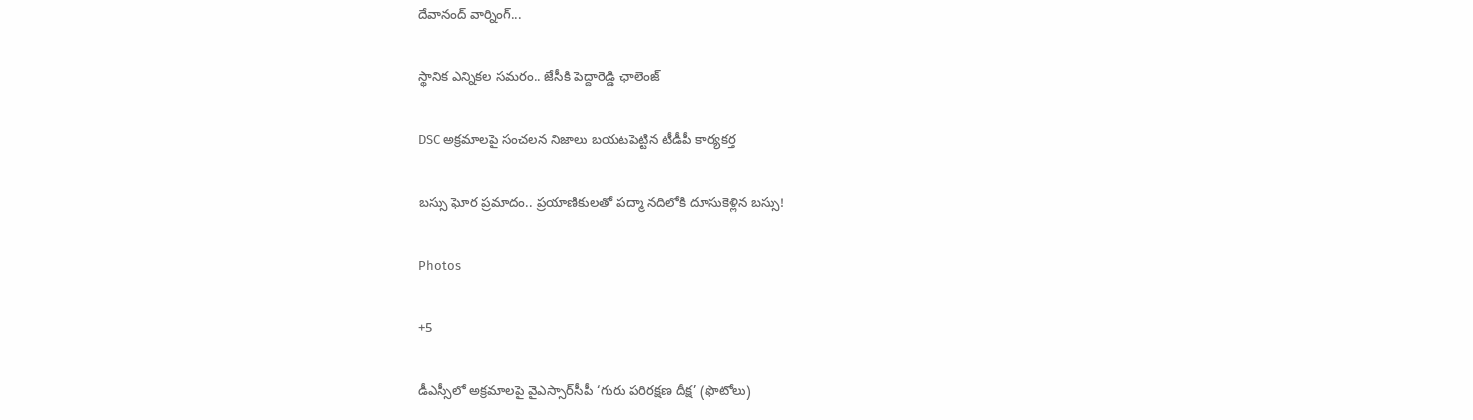దేవానంద్ వార్నింగ్...

స్థానిక ఎన్నికల సమరం.. జేసీకి పెద్దారెడ్డి ఛాలెంజ్

DSC అక్రమాలపై సంచలన నిజాలు బయటపెట్టిన టీడీపీ కార్యకర్త

బస్సు ఘోర ప్రమాదం.. ప్రయాణికులతో పద్మా నదిలోకి దూసుకెళ్లిన బస్సు!

Photos

+5

డీఎస్సీలో అక్రమాలపై వైఎస్సార్‌సీపీ ‘గురు పరిరక్షణ దీక్ష’ (ఫొటోలు)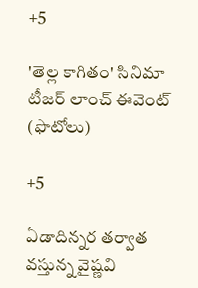+5

'తెల్ల కాగితం' సినిమా టీజర్ లాంచ్‌ ఈవెంట్‌ (ఫొటోలు)

+5

ఏడాదిన్నర తర్వాత వస్తున్న వైష్ణవి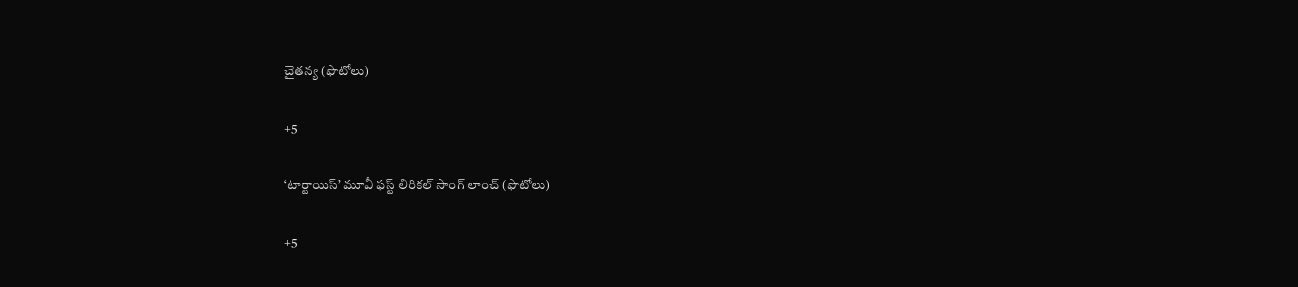చైతన్య (ఫొటోలు)

+5

‘టార్టాయిస్’ మూవీ ఫస్ట్ లిరికల్ సాంగ్ లాంచ్ (ఫొటోలు)

+5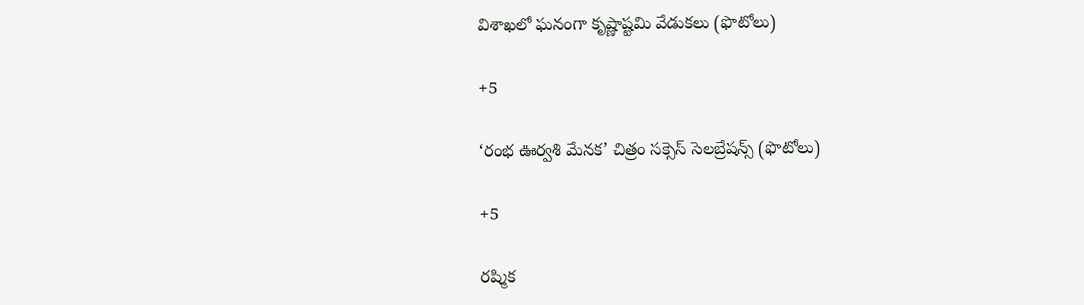విశాఖలో ఘనంగా కృష్ణాష్టమి వేడుకలు (ఫొటోలు)

+5

‘రంభ ఊర్వశి మేనక’ చిత్రం సక్సెస్ సెలబ్రేషన్స్ (ఫొటోలు)

+5

రష్మిక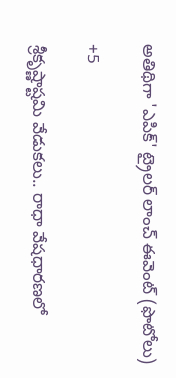అతిథిగా 'ఎపిక్' ట్రైలర్ లాంచ్ ఈవెంట్ (ఫొటోలు)

+5

శ్రీకృష్ణాష్టమి వేడుకలు.. రాధా వేషధారణలో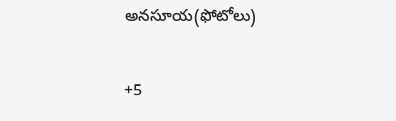అనసూయ(ఫోటోలు)

+5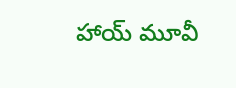హాయ్ మూవీ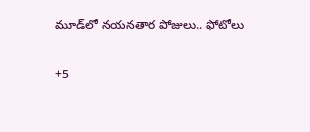మూడ్‌లో నయనతార పోజులు.. ఫోటోలు

+5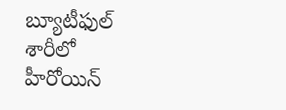బ్యూటీఫుల్ శారీలో హీరోయిన్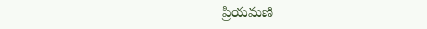ప్రియమణి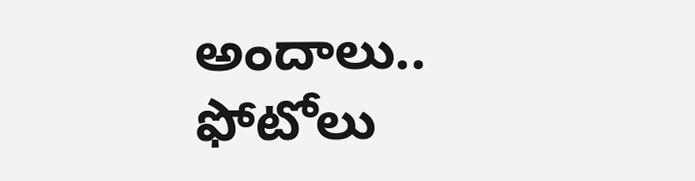అందాలు.. ఫోటోలు